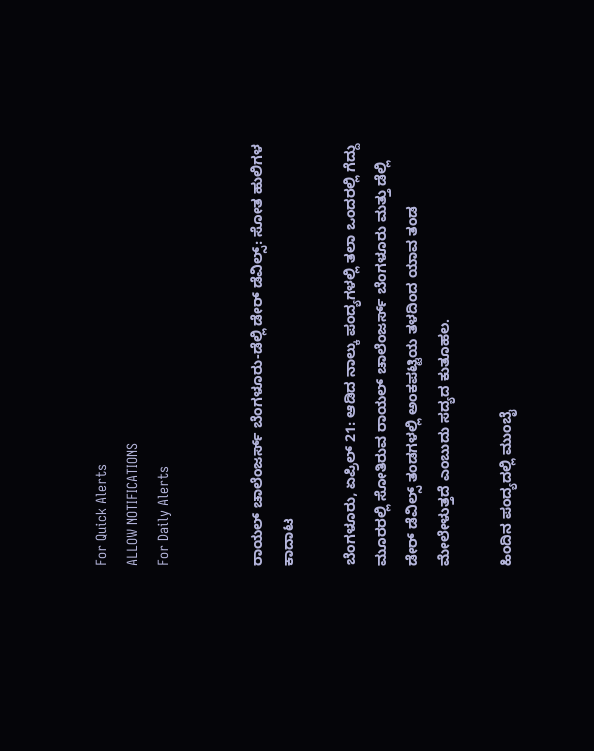For Quick Alerts
ALLOW NOTIFICATIONS
For Daily Alerts


ರಾಯಲ್ ಚಾಲೆಂಜರ್ಸ್ ಬೆಂಗಳೂರು-ಡೆಲ್ಲಿ ಡೇರ್ ಡೆವಿಲ್ಸ್: ಸೋತ ಹುಲಿಗಳ ಕಾದಾಟ

ಬೆಂಗಳೂರು, ಏಪ್ರಿಲ್ 21: ಆಡಿದ ನಾಲ್ಕು ಪಂದ್ಯಗಳಲ್ಲಿ ತಲಾ ಒಂದರಲ್ಲಿ ಗೆದ್ದು ಮೂರರಲ್ಲಿ ಸೋತಿರುವ ರಾಯಲ್ ಚಾಲೆಂಜರ್ಸ್ ಬೆಂಗಳೂರು ಮತ್ತು ಡೆಲ್ಲಿ ಡೇರ್ ಡೆವಿಲ್ಸ್ ತಂಡಗಳಲ್ಲಿ ಅಂಕಪಟ್ಟಿಯ ತಳದಿಂದ ಯಾವ ತಂಡ ಮೇಲೇಳುತ್ತದೆ ಎಂಬುದು ಸದ್ಯದ ಕುತೂಹಲ.

ಹಿಂದಿನ ಪಂದ್ಯದಲ್ಲಿ ಮುಂಬೈ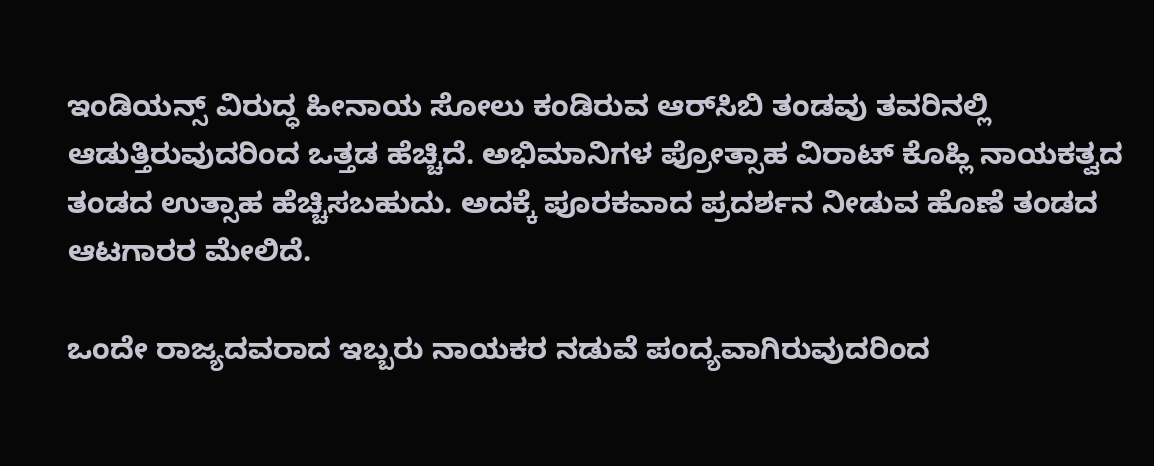ಇಂಡಿಯನ್ಸ್ ವಿರುದ್ಧ ಹೀನಾಯ ಸೋಲು ಕಂಡಿರುವ ಆರ್‌ಸಿಬಿ ತಂಡವು ತವರಿನಲ್ಲಿ ಆಡುತ್ತಿರುವುದರಿಂದ ಒತ್ತಡ ಹೆಚ್ಚಿದೆ. ಅಭಿಮಾನಿಗಳ ಪ್ರೋತ್ಸಾಹ ವಿರಾಟ್ ಕೊಹ್ಲಿ ನಾಯಕತ್ವದ ತಂಡದ ಉತ್ಸಾಹ ಹೆಚ್ಚಿಸಬಹುದು. ಅದಕ್ಕೆ ಪೂರಕವಾದ ಪ್ರದರ್ಶನ ನೀಡುವ ಹೊಣೆ ತಂಡದ ಆಟಗಾರರ ಮೇಲಿದೆ.

ಒಂದೇ ರಾಜ್ಯದವರಾದ ಇಬ್ಬರು ನಾಯಕರ ನಡುವೆ ಪಂದ್ಯವಾಗಿರುವುದರಿಂದ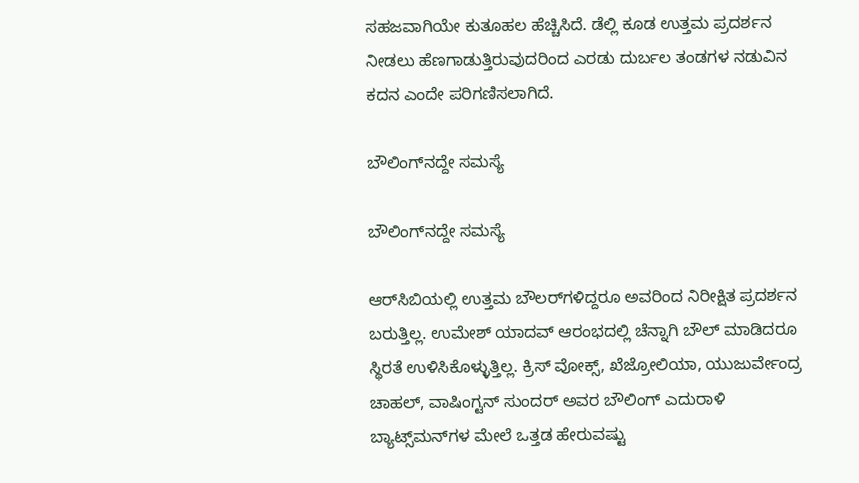ಸಹಜವಾಗಿಯೇ ಕುತೂಹಲ ಹೆಚ್ಚಿಸಿದೆ. ಡೆಲ್ಲಿ ಕೂಡ ಉತ್ತಮ ಪ್ರದರ್ಶನ ನೀಡಲು ಹೆಣಗಾಡುತ್ತಿರುವುದರಿಂದ ಎರಡು ದುರ್ಬಲ ತಂಡಗಳ ನಡುವಿನ ಕದನ ಎಂದೇ ಪರಿಗಣಿಸಲಾಗಿದೆ.

ಬೌಲಿಂಗ್‌ನದ್ದೇ ಸಮಸ್ಯೆ

ಬೌಲಿಂಗ್‌ನದ್ದೇ ಸಮಸ್ಯೆ

ಆರ್‌ಸಿಬಿಯಲ್ಲಿ ಉತ್ತಮ ಬೌಲರ್‌ಗಳಿದ್ದರೂ ಅವರಿಂದ ನಿರೀಕ್ಷಿತ ಪ್ರದರ್ಶನ ಬರುತ್ತಿಲ್ಲ. ಉಮೇಶ್ ಯಾದವ್ ಆರಂಭದಲ್ಲಿ ಚೆನ್ನಾಗಿ ಬೌಲ್ ಮಾಡಿದರೂ ಸ್ಥಿರತೆ ಉಳಿಸಿಕೊಳ್ಳುತ್ತಿಲ್ಲ. ಕ್ರಿಸ್ ವೋಕ್ಸ್, ಖೆಜ್ರೋಲಿಯಾ, ಯುಜುರ್ವೇಂದ್ರ ಚಾಹಲ್, ವಾಷಿಂಗ್ಟನ್ ಸುಂದರ್ ಅವರ ಬೌಲಿಂಗ್ ಎದುರಾಳಿ ಬ್ಯಾಟ್ಸ್‌ಮನ್‌ಗಳ ಮೇಲೆ ಒತ್ತಡ ಹೇರುವಷ್ಟು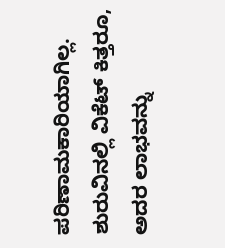ಪರಿಣಾಮಕಾರಿಯಾಗಿಲ್ಲ. ಶುರುವಿನಲ್ಲಿ ವಿಕೆಟ್ ಕಿತ್ತರೂ, ಅದರ ಲಾಭವನ್ನು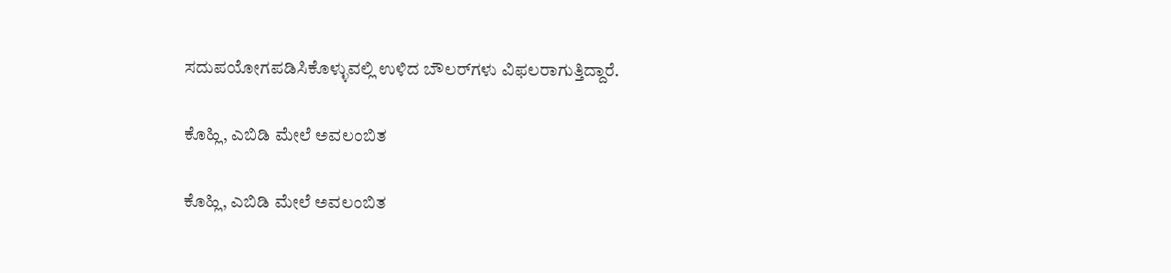ಸದುಪಯೋಗಪಡಿಸಿಕೊಳ್ಳುವಲ್ಲಿ ಉಳಿದ ಬೌಲರ್‌ಗಳು ವಿಫಲರಾಗುತ್ತಿದ್ದಾರೆ.

ಕೊಹ್ಲಿ, ಎಬಿಡಿ ಮೇಲೆ ಅವಲಂಬಿತ

ಕೊಹ್ಲಿ, ಎಬಿಡಿ ಮೇಲೆ ಅವಲಂಬಿತ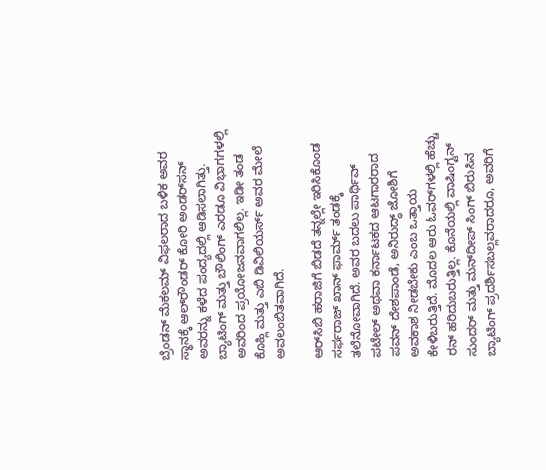ಬ್ರೆಂಡನ್ ಮೆಕಲಮ್ ವಿಫಲರಾದ ಬಳಿಕ ಅವರ ಸ್ಥಾನಕ್ಕೆ ಆಲ್‌ರೌಂಡರ್ ಕೋರಿ ಅಂಡರ್‌ಸನ್‌ ಅವರನ್ನು ಕಳೆದ ಪಂದ್ಯದಲ್ಲಿ ಆಡಿಸಲಾಗಿತ್ತು. ಬ್ಯಾಟಿಂಗ್ ಮತ್ತು ಬೌಲಿಂಗ್ ಎರಡೂ ವಿಭಾಗಗಳಲ್ಲಿ ಅವರಿಂದ ಪ್ರಯೋಜನವಾಗಲಿಲ್ಲ. ಇಡೀ ತಂಡ ಕೊಹ್ಲಿ ಮತ್ತು ಎಬಿ ಡಿವಿಲಿಯರ್ಸ್ ಅವರ ಮೇಲೆ ಅವಲಂಬಿತವಾಗಿದೆ.

ಆರ್‌ಸಿಬಿ ಹರಾಜಿಗೆ ಬಿಡದೆ ತನ್ನಲ್ಲೇ ಇರಿಸಿಕೊಂಡ ಸರ್ಫರಾಜ್ ಖಾನ್ ಫಾರ್ಮ್ ತಂಡಕ್ಕೆ ತಲೆನೋವಾಗಿದೆ. ಅವರ ಬದಲು ಪಾರ್ಥಿವ್ ಪಟೇಲ್ ಅಥವಾ ಕರ್ನಾಟಕದ ಆಟಗಾರರಾದ ಪವನ್ ದೇಶಪಾಂಡೆ, ಅನಿರುದ್ಧ್ ಜೋಶಿಗೆ ಅವಕಾಶ ನೀಡಬೇಕು ಎಂಬ ಒತ್ತಾಯ ಕೇಳಿಬರುತ್ತಿದೆ. ಮೊದಲ ಆರು ಓವರ್‌ಗಳಲ್ಲಿ ಹೆಚ್ಚು ರನ್ ಹರಿದುಬರುತ್ತಿಲ್ಲ. ಕೊನೆಯಲ್ಲಿ ವಾಷಿಂಗ್ಟನ್ ಸುಂದರ್ ಮತ್ತು ಮನ್‌ದೀಪ್‌ ಸಿಂಗ್ ಬಿರುಸಿನ ಬ್ಯಾಟಿಂಗ್ ಪ್ರದರ್ಶಿಸಬಲ್ಲವರಾದರೂ, ಅವರಿಗೆ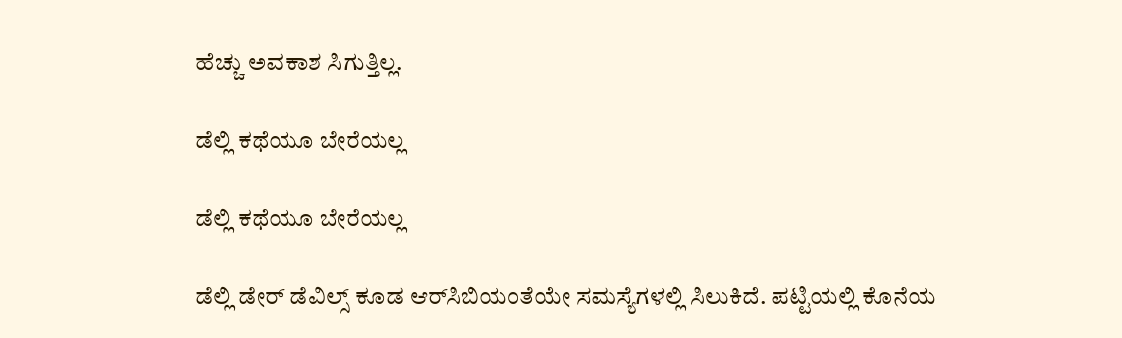ಹೆಚ್ಚು ಅವಕಾಶ ಸಿಗುತ್ತಿಲ್ಲ.

ಡೆಲ್ಲಿ ಕಥೆಯೂ ಬೇರೆಯಲ್ಲ

ಡೆಲ್ಲಿ ಕಥೆಯೂ ಬೇರೆಯಲ್ಲ

ಡೆಲ್ಲಿ ಡೇರ್‌ ಡೆವಿಲ್ಸ್ ಕೂಡ ಆರ್‌ಸಿಬಿಯಂತೆಯೇ ಸಮಸ್ಯೆಗಳಲ್ಲಿ ಸಿಲುಕಿದೆ. ಪಟ್ಟಿಯಲ್ಲಿ ಕೊನೆಯ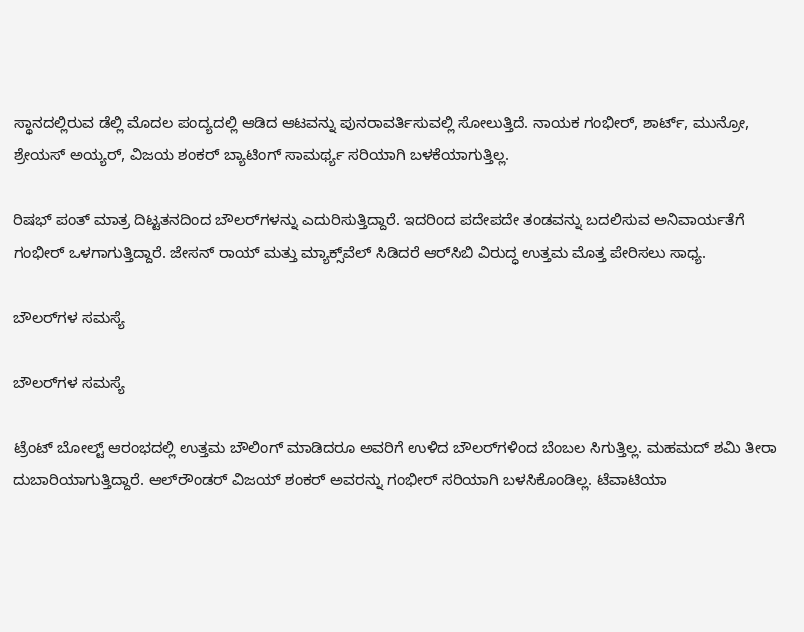ಸ್ಥಾನದಲ್ಲಿರುವ ಡೆಲ್ಲಿ ಮೊದಲ ಪಂದ್ಯದಲ್ಲಿ ಆಡಿದ ಆಟವನ್ನು ಪುನರಾವರ್ತಿಸುವಲ್ಲಿ ಸೋಲುತ್ತಿದೆ. ನಾಯಕ ಗಂಭೀರ್, ಶಾರ್ಟ್, ಮುನ್ರೋ, ಶ್ರೇಯಸ್ ಅಯ್ಯರ್, ವಿಜಯ ಶಂಕರ್ ಬ್ಯಾಟಿಂಗ್ ಸಾಮರ್ಥ್ಯ ಸರಿಯಾಗಿ ಬಳಕೆಯಾಗುತ್ತಿಲ್ಲ.

ರಿಷಭ್ ಪಂತ್ ಮಾತ್ರ ದಿಟ್ಟತನದಿಂದ ಬೌಲರ್‌ಗಳನ್ನು ಎದುರಿಸುತ್ತಿದ್ದಾರೆ. ಇದರಿಂದ ಪದೇಪದೇ ತಂಡವನ್ನು ಬದಲಿಸುವ ಅನಿವಾರ್ಯತೆಗೆ ಗಂಭೀರ್ ಒಳಗಾಗುತ್ತಿದ್ದಾರೆ. ಜೇಸನ್ ರಾಯ್ ಮತ್ತು ಮ್ಯಾಕ್ಸ್‌ವೆಲ್ ಸಿಡಿದರೆ ಆರ್‌ಸಿಬಿ ವಿರುದ್ಧ ಉತ್ತಮ ಮೊತ್ತ ಪೇರಿಸಲು ಸಾಧ್ಯ.

ಬೌಲರ್‌ಗಳ ಸಮಸ್ಯೆ

ಬೌಲರ್‌ಗಳ ಸಮಸ್ಯೆ

ಟ್ರೆಂಟ್ ಬೋಲ್ಟ್ ಆರಂಭದಲ್ಲಿ ಉತ್ತಮ ಬೌಲಿಂಗ್ ಮಾಡಿದರೂ ಅವರಿಗೆ ಉಳಿದ ಬೌಲರ್‌ಗಳಿಂದ ಬೆಂಬಲ ಸಿಗುತ್ತಿಲ್ಲ. ಮಹಮದ್ ಶಮಿ ತೀರಾ ದುಬಾರಿಯಾಗುತ್ತಿದ್ದಾರೆ. ಆಲ್‌ರೌಂಡರ್‌ ವಿಜಯ್ ಶಂಕರ್ ಅವರನ್ನು ಗಂಭೀರ್ ಸರಿಯಾಗಿ ಬಳಸಿಕೊಂಡಿಲ್ಲ. ಟೆವಾಟಿಯಾ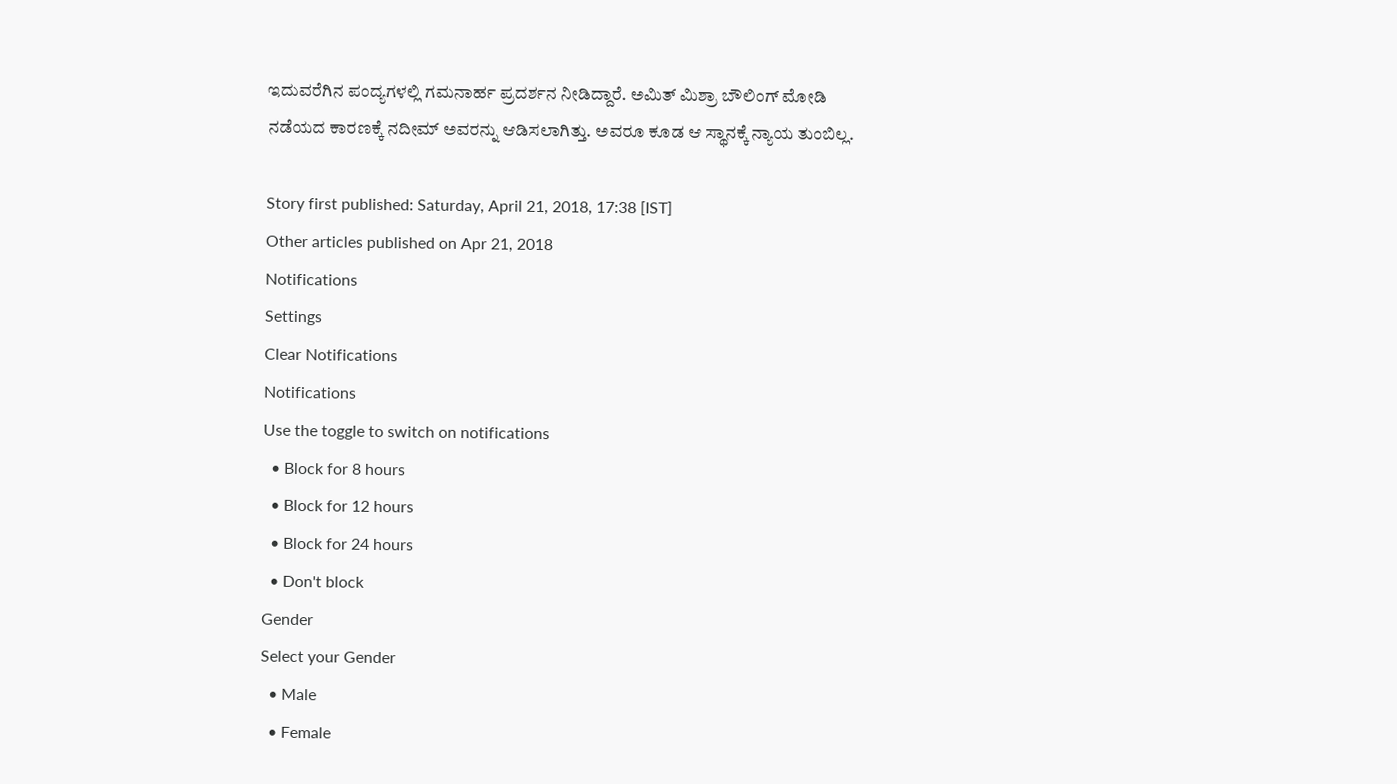ಇದುವರೆಗಿನ ಪಂದ್ಯಗಳಲ್ಲಿ ಗಮನಾರ್ಹ ಪ್ರದರ್ಶನ ನೀಡಿದ್ದಾರೆ. ಅಮಿತ್ ಮಿಶ್ರಾ ಬೌಲಿಂಗ್ ಮೋಡಿ ನಡೆಯದ ಕಾರಣಕ್ಕೆ ನದೀಮ್ ಅವರನ್ನು ಆಡಿಸಲಾಗಿತ್ತು. ಅವರೂ ಕೂಡ ಆ ಸ್ಥಾನಕ್ಕೆ ನ್ಯಾಯ ತುಂಬಿಲ್ಲ.

Story first published: Saturday, April 21, 2018, 17:38 [IST]
Other articles published on Apr 21, 2018
Notifications
Settings
Clear Notifications
Notifications
Use the toggle to switch on notifications
  • Block for 8 hours
  • Block for 12 hours
  • Block for 24 hours
  • Don't block
Gender
Select your Gender
  • Male
  • Female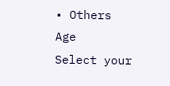• Others
Age
Select your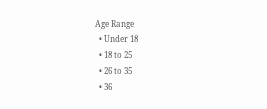Age Range
  • Under 18
  • 18 to 25
  • 26 to 35
  • 36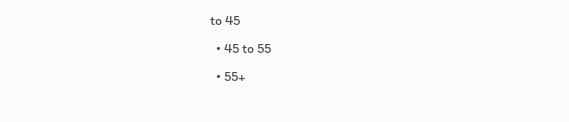to 45
  • 45 to 55
  • 55+